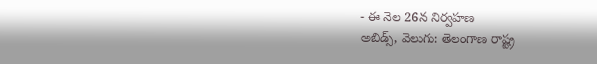- ఈ నెల 26న నిర్వహణ
అబిడ్స్, వెలుగు: తెలంగాణ రాష్ట్ర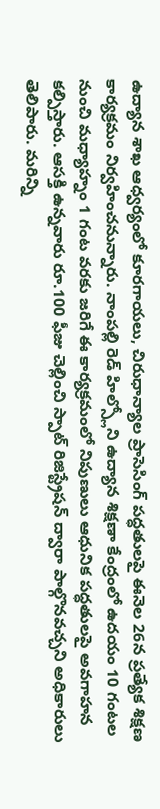ఉద్యాన శాఖ ఆధ్వర్యంలో కూరగాయలు, చిరుధాన్యాల ప్రాసెసింగ్ పద్ధతులపై ఈనెల 26న ప్రత్యేక శిక్షణ కార్యక్రమం నిర్వహించనున్నారు. నాంపల్లి రెడ్ హిల్స్లోని ఉద్యాన శిక్షణా కేంద్రంలో ఉదయం 10 గంటల నుంచి మధ్యాహ్నం 1 గంట వరకు జరిగే ఈ కార్యక్రమంలో నిపుణులు ఆధునిక పద్ధతులపై అవగాహన కల్పిస్తారు. ఆసక్తి ఉన్నవారు రూ.100 ఫీజు చెల్లించి స్పాట్ రిజిస్ట్రేషన్ ద్వారా పాల్గొనవచ్చని అధికారులు తెలిపారు. మరిన్ని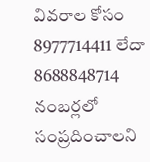వివరాల కోసం 8977714411 లేదా 8688848714 నంబర్లలో సంప్రదించాలని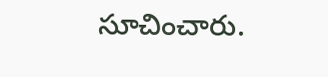సూచించారు.